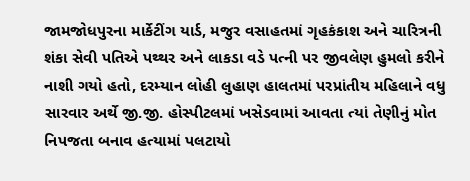જામજોધપુરના માર્કેટીંગ યાર્ડ, મજુર વસાહતમાં ગૃહકંકાશ અને ચારિત્રની શંકા સેવી પતિએ પથ્થર અને લાકડા વડે પત્ની પર જીવલેણ હુમલો કરીને નાશી ગયો હતો, દરમ્યાન લોહી લુહાણ હાલતમાં પરપ્રાંતીય મહિલાને વધુ સારવાર અર્થે જી.જી. હોસ્પીટલમાં ખસેડવામાં આવતા ત્યાં તેણીનું મોત નિપજતા બનાવ હત્યામાં પલટાયો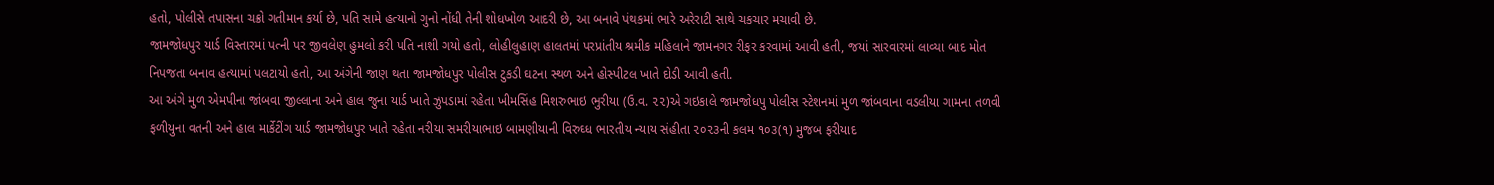હતો, પોલીસે તપાસના ચક્રો ગતીમાન કર્યા છે, પતિ સામે હત્યાનો ગુનો નોંધી તેની શોધખોળ આદરી છે, આ બનાવે પંથકમાં ભારે અરેરાટી સાથે ચકચાર મચાવી છે.
જામજોધપુર યાર્ડ વિસ્તારમાં પત્ની પર જીવલેણ હુમલો કરી પતિ નાશી ગયો હતો, લોહીલુહાણ હાલતમાં પરપ્રાંતીય શ્રમીક મહિલાને જામનગર રીફર કરવામાં આવી હતી, જયાં સારવારમાં લાવ્યા બાદ મોત નિપજતા બનાવ હત્યામાં પલટાયો હતો, આ અંગેની જાણ થતા જામજોધપુર પોલીસ ટુકડી ઘટના સ્થળ અને હોસ્પીટલ ખાતે દોડી આવી હતી.
આ અંગે મુળ એમપીના જાંબવા જીલ્લાના અને હાલ જુના યાર્ડ ખાતે ઝુપડામાં રહેતા ખીમસિંહ મિશરુભાઇ ભુરીયા (ઉ.વ. ૨૨)એ ગઇકાલે જામજોધપુ પોલીસ સ્ટેશનમાં મુળ જાંબવાના વડલીયા ગામના તળવી ફળીયુના વતની અને હાલ માર્કેટીંગ યાર્ડ જામજોધપુર ખાતે રહેતા નરીયા સમરીયાભાઇ બામણીયાની વિરુઘ્ધ ભારતીય ન્યાય સંહીતા ૨૦૨૩ની કલમ ૧૦૩(૧) મુજબ ફરીયાદ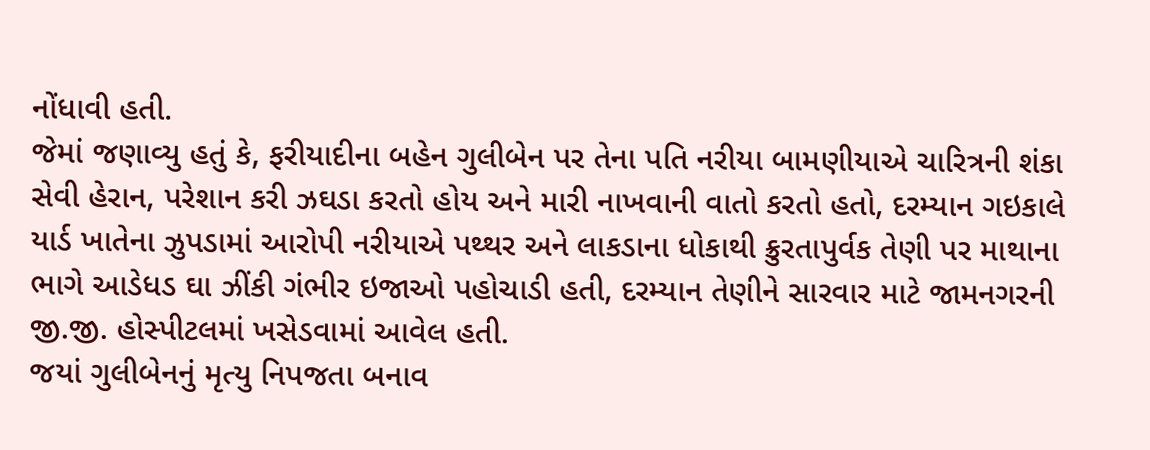નોંધાવી હતી.
જેમાં જણાવ્યુ હતું કે, ફરીયાદીના બહેન ગુલીબેન પર તેના પતિ નરીયા બામણીયાએ ચારિત્રની શંકા સેવી હેરાન, પરેશાન કરી ઝઘડા કરતો હોય અને મારી નાખવાની વાતો કરતો હતો, દરમ્યાન ગઇકાલે યાર્ડ ખાતેના ઝુપડામાં આરોપી નરીયાએ પથ્થર અને લાકડાના ધોકાથી ક્રુરતાપુર્વક તેણી પર માથાના ભાગે આડેધડ ઘા ઝીંકી ગંભીર ઇજાઓ પહોચાડી હતી, દરમ્યાન તેણીને સારવાર માટે જામનગરની જી.જી. હોસ્પીટલમાં ખસેડવામાં આવેલ હતી.
જયાં ગુલીબેનનું મૃત્યુ નિપજતા બનાવ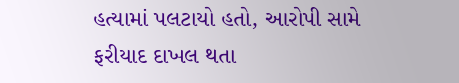હત્યામાં પલટાયો હતો, આરોપી સામે ફરીયાદ દાખલ થતા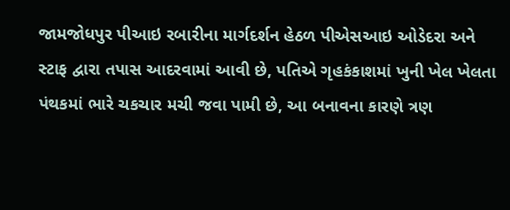જામજોધપુર પીઆઇ રબારીના માર્ગદર્શન હેઠળ પીએસઆઇ ઓડેદરા અને સ્ટાફ દ્વારા તપાસ આદરવામાં આવી છે, પતિએ ગૃહકંકાશમાં ખુની ખેલ ખેલતા પંથકમાં ભારે ચકચાર મચી જવા પામી છે, આ બનાવના કારણે ત્રણ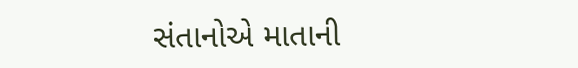સંતાનોએ માતાની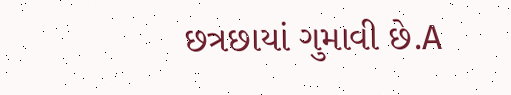છત્રછાયાં ગુમાવી છે.A